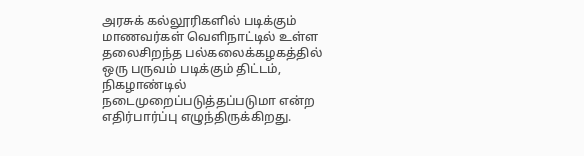அரசுக் கல்லூரிகளில் படிக்கும் மாணவர்கள் வெளிநாட்டில் உள்ள தலைசிறந்த பல்கலைக்கழகத்தில் ஒரு பருவம் படிக்கும் திட்டம், நிகழாண்டில் நடைமுறைப்படுத்தப்படுமா என்ற எதிர்பார்ப்பு எழுந்திருக்கிறது.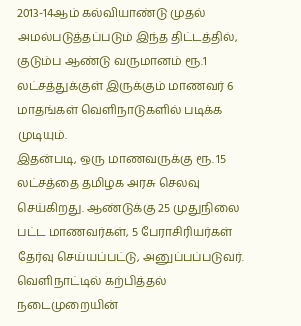2013-14ஆம் கல்வியாண்டு முதல் அமல்படுத்தப்படும் இந்த திட்டத்தில், குடும்ப ஆண்டு வருமானம் ரூ.1 லட்சத்துக்குள் இருக்கும் மாணவர் 6 மாதங்கள் வெளிநாடுகளில் படிக்க முடியும்.
இதன்படி, ஒரு மாணவருக்கு ரூ. 15 லட்சத்தை தமிழக அரசு செலவு செய்கிறது. ஆண்டுக்கு 25 முதுநிலை பட்ட மாணவர்கள், 5 பேராசிரியர்கள் தேர்வு செய்யப்பட்டு, அனுப்பப்படுவர்.
வெளிநாட்டில் கற்பித்தல் நடைமுறையின்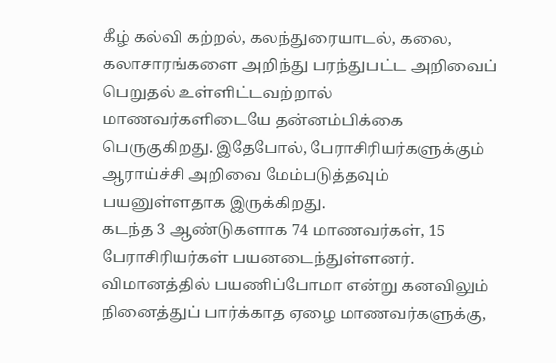கீழ் கல்வி கற்றல், கலந்துரையாடல், கலை, கலாசாரங்களை அறிந்து பரந்துபட்ட அறிவைப் பெறுதல் உள்ளிட்டவற்றால் மாணவர்களிடையே தன்னம்பிக்கை பெருகுகிறது. இதேபோல், பேராசிரியர்களுக்கும் ஆராய்ச்சி அறிவை மேம்படுத்தவும் பயனுள்ளதாக இருக்கிறது.
கடந்த 3 ஆண்டுகளாக 74 மாணவர்கள், 15 பேராசிரியர்கள் பயனடைந்துள்ளனர். விமானத்தில் பயணிப்போமா என்று கனவிலும் நினைத்துப் பார்க்காத ஏழை மாணவர்களுக்கு,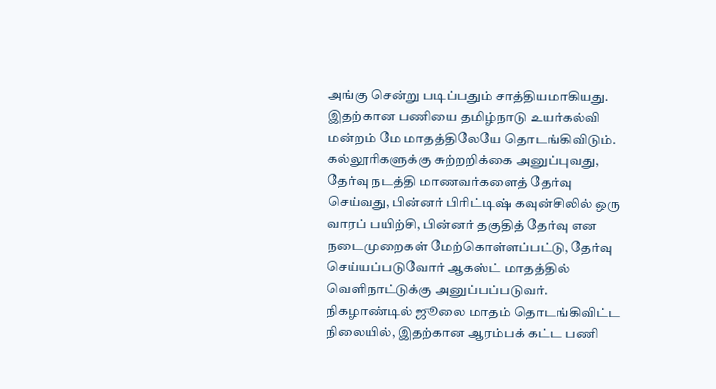அங்கு சென்று படிப்பதும் சாத்தியமாகியது.
இதற்கான பணியை தமிழ்நாடு உயர்கல்வி மன்றம் மே மாதத்திலேயே தொடங்கிவிடும். கல்லூரிகளுக்கு சுற்றறிக்கை அனுப்புவது, தேர்வு நடத்தி மாணவர்களைத் தேர்வு செய்வது, பின்னர் பிரிட்டிஷ் கவுன்சிலில் ஒரு வாரப் பயிற்சி, பின்னர் தகுதித் தேர்வு என நடைமுறைகள் மேற்கொள்ளப்பட்டு, தேர்வு செய்யப்படுவோர் ஆகஸ்ட் மாதத்தில் வெளிநாட்டுக்கு அனுப்பப்படுவர்.
நிகழாண்டில் ஜூலை மாதம் தொடங்கிவிட்ட நிலையில், இதற்கான ஆரம்பக் கட்ட பணி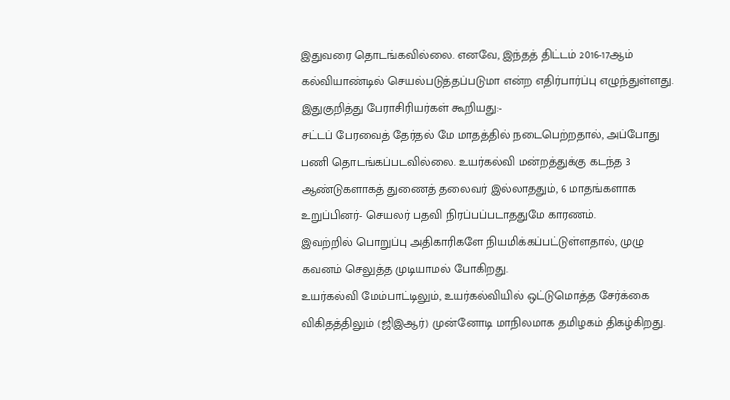இதுவரை தொடங்கவில்லை. எனவே, இந்தத் திட்டம் 2016-17ஆம் கல்வியாண்டில் செயல்படுத்தப்படுமா என்ற எதிர்பார்ப்பு எழுந்துள்ளது.
இதுகுறித்து பேராசிரியர்கள் கூறியது:-
சட்டப் பேரவைத் தேர்தல் மே மாதத்தில் நடைபெற்றதால், அப்போது பணி தொடங்கப்படவில்லை. உயர்கல்வி மன்றத்துக்கு கடந்த 3 ஆண்டுகளாகத் துணைத் தலைவர் இல்லாததும், 6 மாதங்களாக உறுப்பினர்- செயலர் பதவி நிரப்பப்படாததுமே காரணம்.
இவற்றில் பொறுப்பு அதிகாரிகளே நியமிக்கப்பட்டுள்ளதால், முழு கவனம் செலுத்த முடியாமல் போகிறது.
உயர்கல்வி மேம்பாட்டிலும், உயர்கல்வியில் ஒட்டுமொத்த சேர்க்கை விகிதத்திலும் (ஜிஇஆர்) முன்னோடி மாநிலமாக தமிழகம் திகழ்கிறது.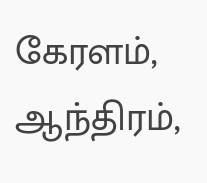கேரளம், ஆந்திரம்,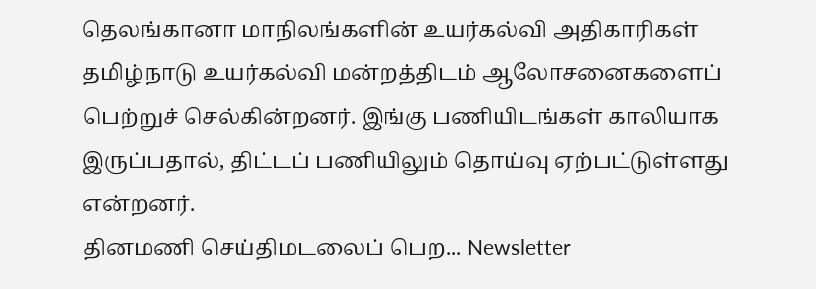தெலங்கானா மாநிலங்களின் உயர்கல்வி அதிகாரிகள் தமிழ்நாடு உயர்கல்வி மன்றத்திடம் ஆலோசனைகளைப் பெற்றுச் செல்கின்றனர். இங்கு பணியிடங்கள் காலியாக இருப்பதால், திட்டப் பணியிலும் தொய்வு ஏற்பட்டுள்ளது என்றனர்.
தினமணி செய்திமடலைப் பெற... Newsletter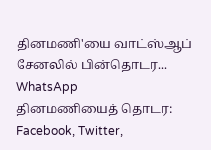தினமணி'யை வாட்ஸ்ஆப் சேனலில் பின்தொடர... WhatsApp
தினமணியைத் தொடர: Facebook, Twitter,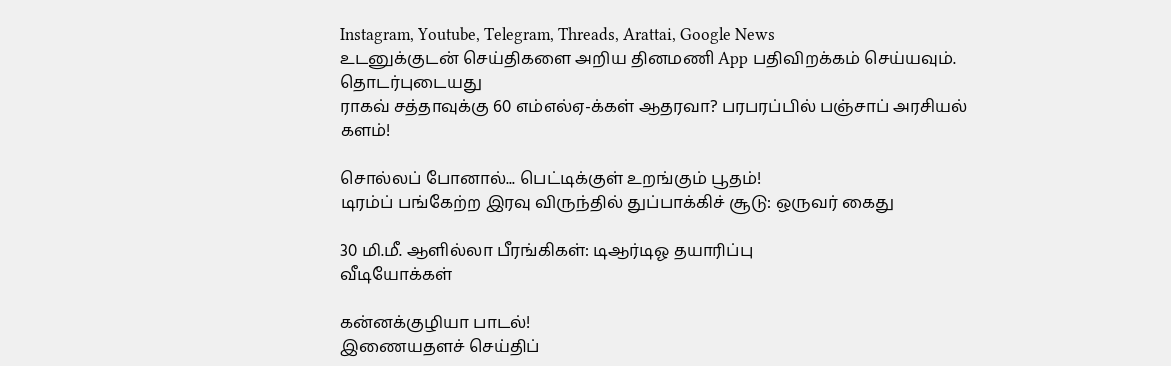Instagram, Youtube, Telegram, Threads, Arattai, Google News
உடனுக்குடன் செய்திகளை அறிய தினமணி App பதிவிறக்கம் செய்யவும்.
தொடர்புடையது
ராகவ் சத்தாவுக்கு 60 எம்எல்ஏ-க்கள் ஆதரவா? பரபரப்பில் பஞ்சாப் அரசியல் களம்!

சொல்லப் போனால்... பெட்டிக்குள் உறங்கும் பூதம்!
டிரம்ப் பங்கேற்ற இரவு விருந்தில் துப்பாக்கிச் சூடு: ஒருவர் கைது

30 மி.மீ. ஆளில்லா பீரங்கிகள்: டிஆர்டிஓ தயாரிப்பு
வீடியோக்கள்

கன்னக்குழியா பாடல்!
இணையதளச் செய்திப்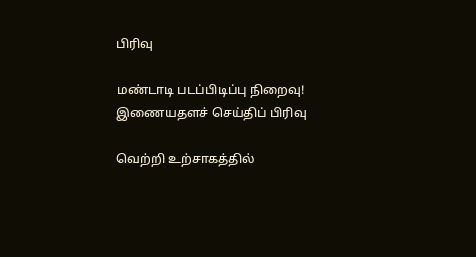பிரிவு

மண்டாடி படப்பிடிப்பு நிறைவு!
இணையதளச் செய்திப் பிரிவு

வெற்றி உற்சாகத்தில்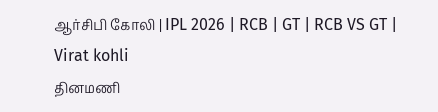ஆர்சிபி கோலி | IPL 2026 | RCB | GT | RCB VS GT | Virat kohli
தினமணி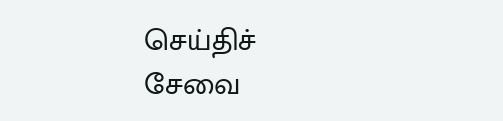செய்திச் சேவை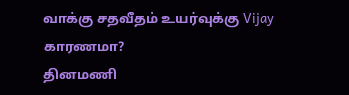வாக்கு சதவீதம் உயர்வுக்கு Vijay காரணமா?
தினமணி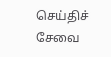செய்திச் சேவை